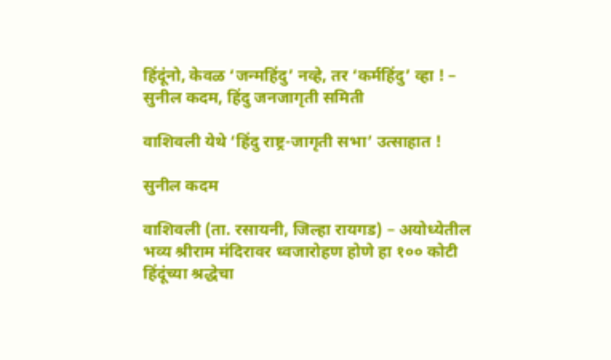हिंदूंनो, केवळ ‘जन्महिंदु’ नव्हे, तर ‘कर्महिंदु’ व्हा ! – सुनील कदम, हिंदु जनजागृती समिती

वाशिवली येथे ‘हिंदु राष्ट्र-जागृती सभा’ उत्साहात !

सुनील कदम

वाशिवली (ता. रसायनी, जिल्हा रायगड) – अयोध्येतील भव्य श्रीराम मंदिरावर ध्वजारोहण होणे हा १०० कोटी हिंदूंच्या श्रद्धेचा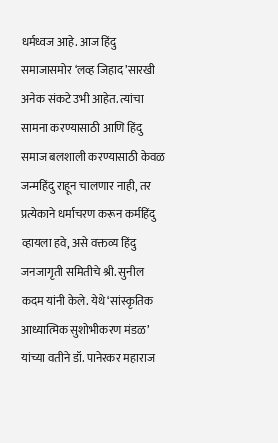धर्मध्वज आहे. आज हिंदु समाजासमोर ‘लव्ह जिहाद’सारखी अनेक संकटे उभी आहेत. त्यांचा सामना करण्यासाठी आणि हिंदु समाज बलशाली करण्यासाठी केवळ जन्महिंदु राहून चालणार नाही, तर प्रत्येकाने धर्माचरण करून कर्महिंदु व्हायला हवे, असे वक्तव्य हिंदु जनजागृती समितीचे श्री. सुनील कदम यांनी केले. येथे ‘सांस्कृतिक आध्यात्मिक सुशोभीकरण मंडळ’ यांच्या वतीने डॉ. पानेरकर महाराज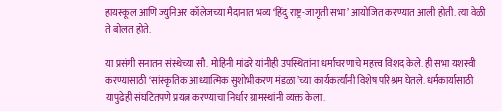हायस्कूल आणि ज्युनिअर कॉलेजच्या मैदानात भव्य ‘हिंदु राष्ट्र-जागृती सभा’ आयोजित करण्यात आली होती. त्या वेळी ते बोलत होते.

या प्रसंगी सनातन संस्थेच्या सौ. मोहिनी मांढरे यांनीही उपस्थितांना धर्माचरणाचे महत्त्व विशद केले. ही सभा यशस्वी करण्यासाठी ‘सांस्कृतिक आध्यात्मिक सुशोभीकरण मंडळा’च्या कार्यकर्त्यांनी विशेष परिश्रम घेतले. धर्मकार्यासाठी यापुढेही संघटितपणे प्रयत्न करण्याचा निर्धार ग्रामस्थांनी व्यक्त केला.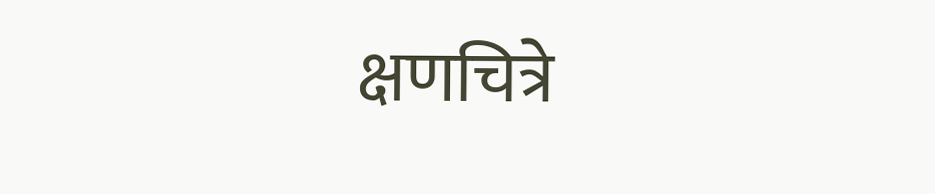क्षणचित्रे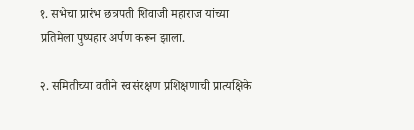१. सभेचा प्रारंभ छत्रपती शिवाजी महाराज यांच्या प्रतिमेला पुष्पहार अर्पण करून झाला.

२. समितीच्या वतीने स्वसंरक्षण प्रशिक्षणाची प्रात्यक्षिके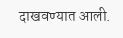दाखवण्यात आली.